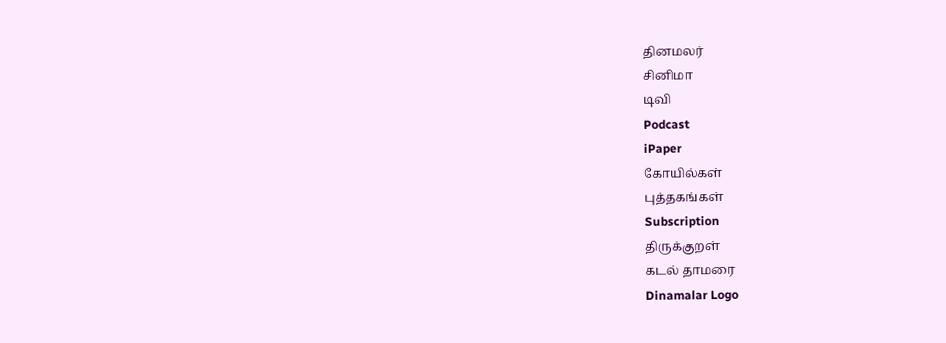தினமலர்
சினிமா
டிவி
Podcast
iPaper
கோயில்கள்
புத்தகங்கள்
Subscription
திருக்குறள்
கடல் தாமரை
Dinamalar Logo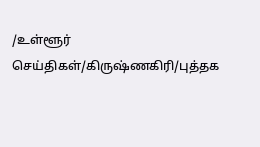/உள்ளூர் செய்திகள்/கிருஷ்ணகிரி/புத்தக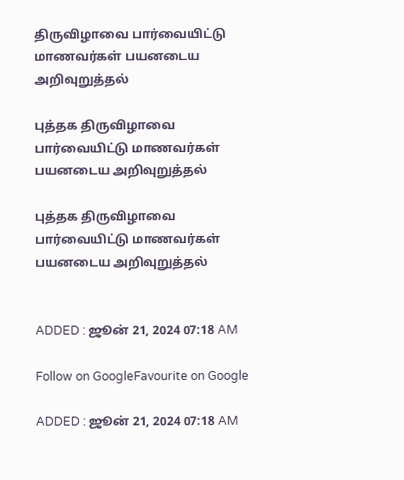திருவிழாவை பார்வையிட்டு மாணவர்கள் பயனடைய அறிவுறுத்தல்

புத்தக திருவிழாவை பார்வையிட்டு மாணவர்கள் பயனடைய அறிவுறுத்தல்

புத்தக திருவிழாவை பார்வையிட்டு மாணவர்கள் பயனடைய அறிவுறுத்தல்


ADDED : ஜூன் 21, 2024 07:18 AM

Follow on GoogleFavourite on Google

ADDED : ஜூன் 21, 2024 07:18 AM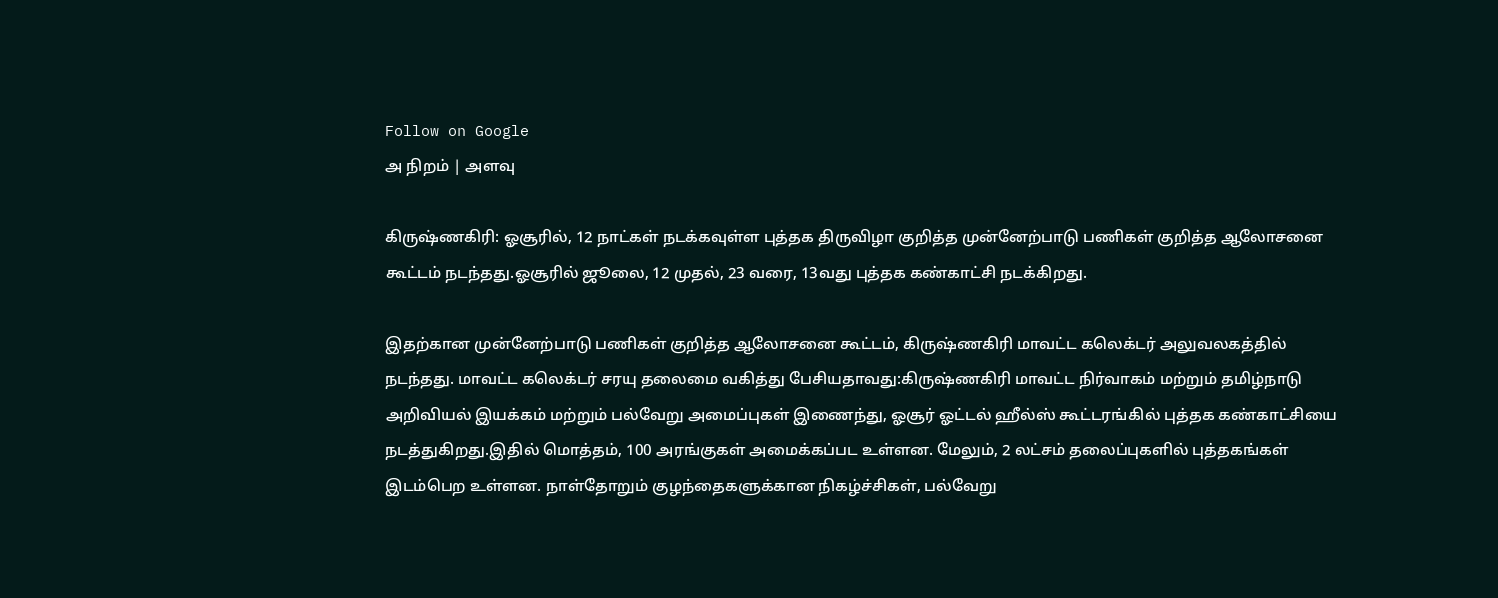Follow on Google
அ நிறம் | அளவு

கிருஷ்ணகிரி: ஓசூரில், 12 நாட்கள் நடக்கவுள்ள புத்தக திருவிழா குறித்த முன்னேற்பாடு பணிகள் குறித்த ஆலோசனை கூட்டம் நடந்தது.ஓசூரில் ஜூலை, 12 முதல், 23 வரை, 13வது புத்தக கண்காட்சி நடக்கிறது.

இதற்கான முன்னேற்பாடு பணிகள் குறித்த ஆலோசனை கூட்டம், கிருஷ்ணகிரி மாவட்ட கலெக்டர் அலுவலகத்தில் நடந்தது. மாவட்ட கலெக்டர் சரயு தலைமை வகித்து பேசியதாவது:கிருஷ்ணகிரி மாவட்ட நிர்வாகம் மற்றும் தமிழ்நாடு அறிவியல் இயக்கம் மற்றும் பல்வேறு அமைப்புகள் இணைந்து, ஓசூர் ஓட்டல் ஹீல்ஸ் கூட்டரங்கில் புத்தக கண்காட்சியை நடத்துகிறது.இதில் மொத்தம், 100 அரங்குகள் அமைக்கப்பட உள்ளன. மேலும், 2 லட்சம் தலைப்புகளில் புத்தகங்கள் இடம்பெற உள்ளன. நாள்தோறும் குழந்தைகளுக்கான நிகழ்ச்சிகள், பல்வேறு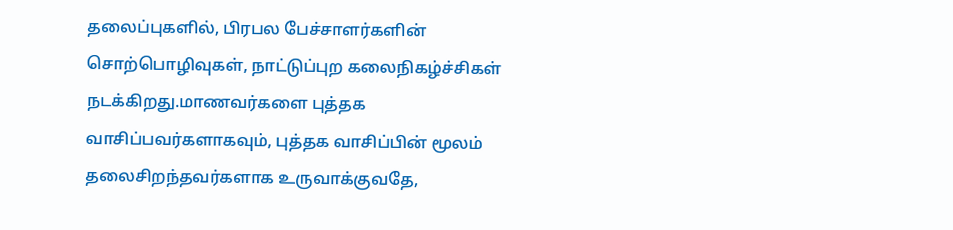தலைப்புகளில், பிரபல பேச்சாளர்களின் சொற்பொழிவுகள், நாட்டுப்புற கலைநிகழ்ச்சிகள் நடக்கிறது.மாணவர்களை புத்தக வாசிப்பவர்களாகவும், புத்தக வாசிப்பின் மூலம் தலைசிறந்தவர்களாக உருவாக்குவதே,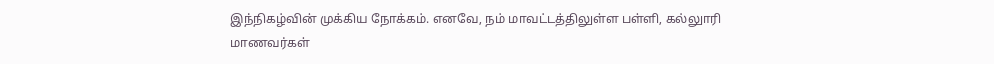இந்நிகழ்வின் முக்கிய நோக்கம். எனவே, நம் மாவட்டத்திலுள்ள பள்ளி, கல்லுாரி மாணவர்கள்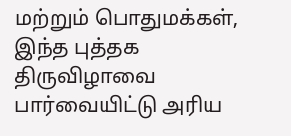மற்றும் பொதுமக்கள், இந்த புத்தக திருவிழாவை பார்வையிட்டு அரிய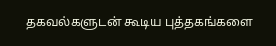தகவல்களுடன் கூடிய புத்தகங்களை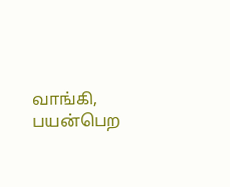வாங்கி, பயன்பெற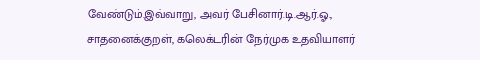வேண்டும்.இவ்வாறு, அவர் பேசினார்.டி.ஆர்.ஓ., சாதனைக்குறள், கலெக்டரின் நேர்முக உதவியாளர்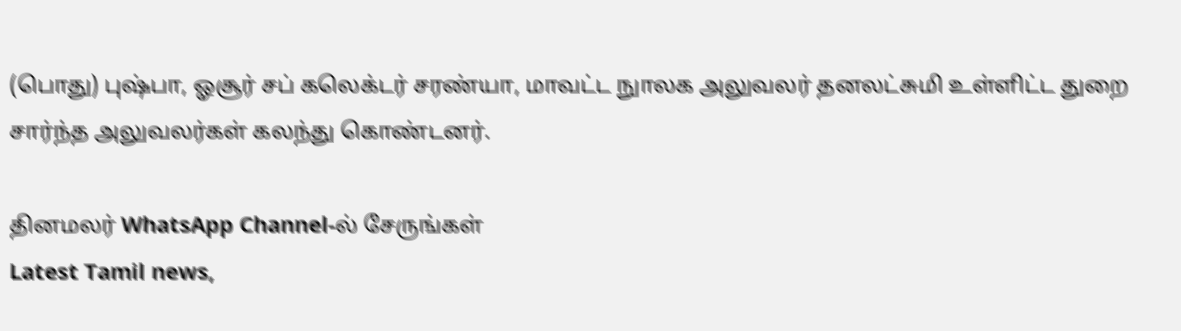(பொது) புஷ்பா, ஓசூர் சப் கலெக்டர் சரண்யா, மாவட்ட நுாலக அலுவலர் தனலட்சுமி உள்ளிட்ட துறை சார்ந்த அலுவலர்கள் கலந்து கொண்டனர்.

தினமலர் WhatsApp Channel-ல் சேருங்கள்
Latest Tamil news,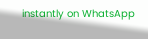instantly on WhatsApp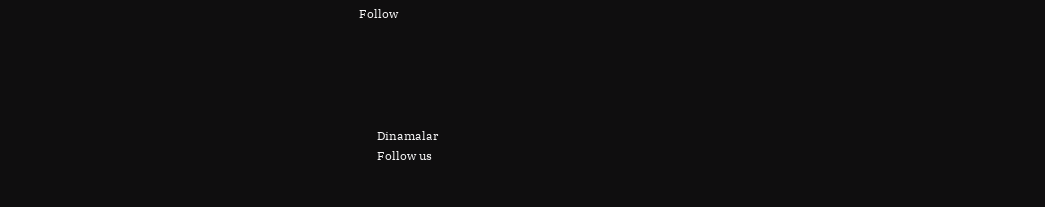Follow





      Dinamalar
      Follow us